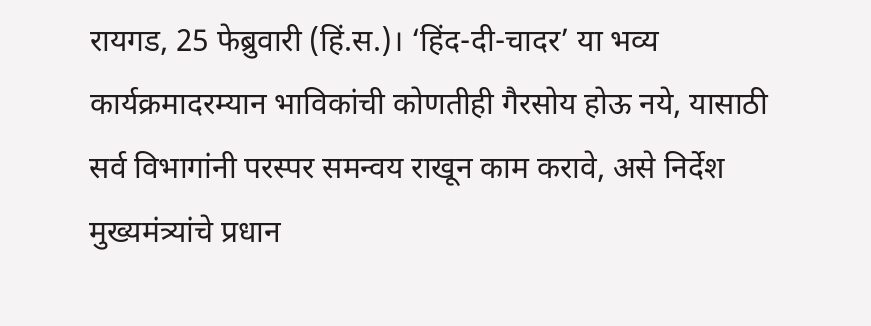रायगड, 25 फेब्रुवारी (हिं.स.)। ‘हिंद-दी-चादर’ या भव्य कार्यक्रमादरम्यान भाविकांची कोणतीही गैरसोय होऊ नये, यासाठी सर्व विभागांनी परस्पर समन्वय राखून काम करावे, असे निर्देश मुख्यमंत्र्यांचे प्रधान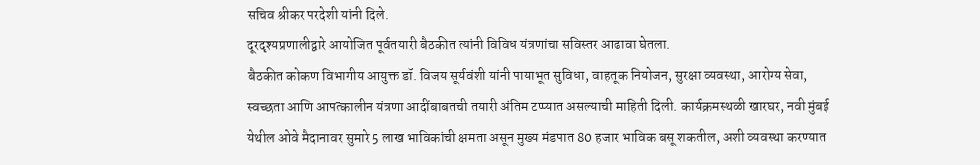सचिव श्रीकर परदेशी यांनी दिले.
दूरदृश्यप्रणालीद्वारे आयोजित पूर्वतयारी बैठकीत त्यांनी विविध यंत्रणांचा सविस्तर आढावा घेतला.
बैठकीत कोकण विभागीय आयुक्त डॉ. विजय सूर्यवंशी यांनी पायाभूत सुविधा, वाहतूक नियोजन, सुरक्षा व्यवस्था, आरोग्य सेवा, स्वच्छता आणि आपत्कालीन यंत्रणा आदींबाबतची तयारी अंतिम टप्प्यात असल्याची माहिती दिली. कार्यक्रमस्थळी खारघर, नवी मुंबई येथील ओवे मैदानावर सुमारे 5 लाख भाविकांची क्षमता असून मुख्य मंडपात 80 हजार भाविक बसू शकतील, अशी व्यवस्था करण्यात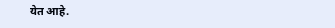येत आहे.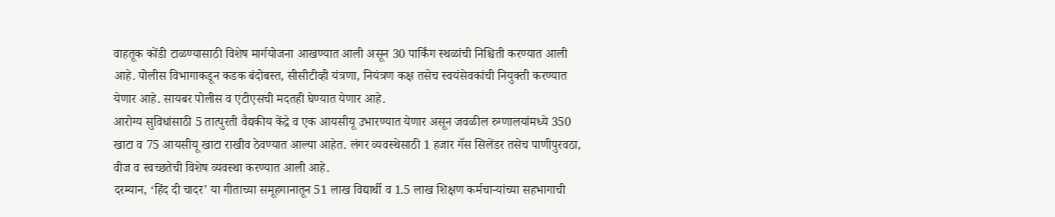वाहतूक कोंडी टाळण्यासाठी विशेष मार्गयोजना आखण्यात आली असून 30 पार्किंग स्थळांची निश्चिती करण्यात आली आहे. पोलीस विभागाकडून कडक बंदोबस्त, सीसीटीव्ही यंत्रणा, नियंत्रण कक्ष तसेच स्वयंसेवकांची नियुक्ती करण्यात येणार आहे. सायबर पोलीस व एटीएसची मदतही घेण्यात येणार आहे.
आरोग्य सुविधांसाठी 5 तात्पुरती वैद्यकीय केंद्रे व एक आयसीयू उभारण्यात येणार असून जवळील रुग्णालयांमध्ये 350 खाटा व 75 आयसीयू खाटा राखीव ठेवण्यात आल्या आहेत. लंगर व्यवस्थेसाठी 1 हजार गॅस सिलेंडर तसेच पाणीपुरवठा, वीज व स्वच्छतेची विशेष व्यवस्था करण्यात आली आहे.
दरम्यान, ‘हिंद दी चादर’ या गीताच्या समूहगानातून 51 लाख विद्यार्थी व 1.5 लाख शिक्षण कर्मचाऱ्यांच्या सहभागाची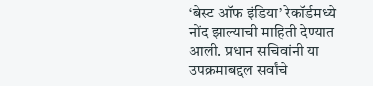‘बेस्ट ऑफ इंडिया’ रेकॉर्डमध्ये नोंद झाल्याची माहिती देण्यात आली. प्रधान सचिवांनी या उपक्रमाबद्दल सर्वांचे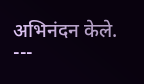अभिनंदन केले.
---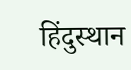हिंदुस्थान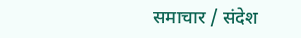समाचार / संदेश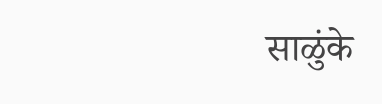साळुंके